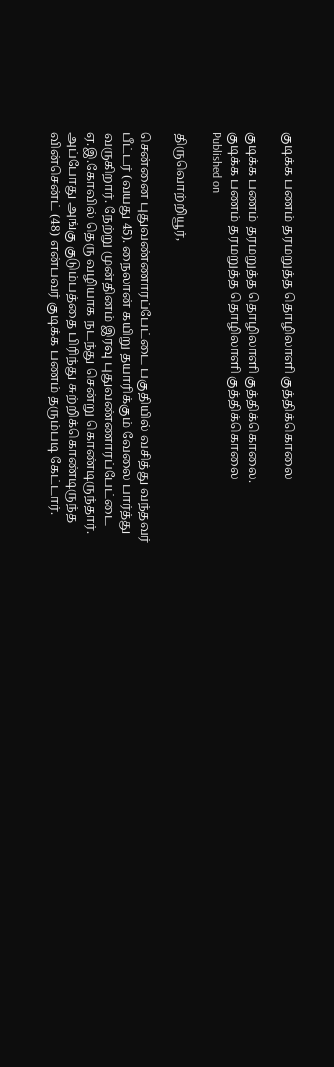குடிக்க பணம் தரமறுத்த தொழிலாளி குத்திக்கொலை

குடிக்க பணம் தரமறுத்த தொழிலாளி குத்திக்கொலை.
குடிக்க பணம் தரமறுத்த தொழிலாளி குத்திக்கொலை
Published on

திருவொற்றியூர்,

சென்னை புதுவண்ணாரப்பேட்டை பகுதியில் வசித்து வந்தவர் பீட்டர் (வயது 45). நைலான் கயிறு தயாரிக்கும் வேலை பார்த்து வருகிறார். நேற்று முன்தினம் இரவு புதுவண்ணாரப்பேட்டை ஏ.இ.கோவில் தெரு வழியாக நடந்து சென்று கொண்டிருந்தார். அப்போது அங்கு குடும்பத்தை பிரிந்து சுற்றிக்கொண்டிருந்த வின்சென்ட் (48) என்பவர் குடிக்க பணம் தரும்படி கேட்டார்.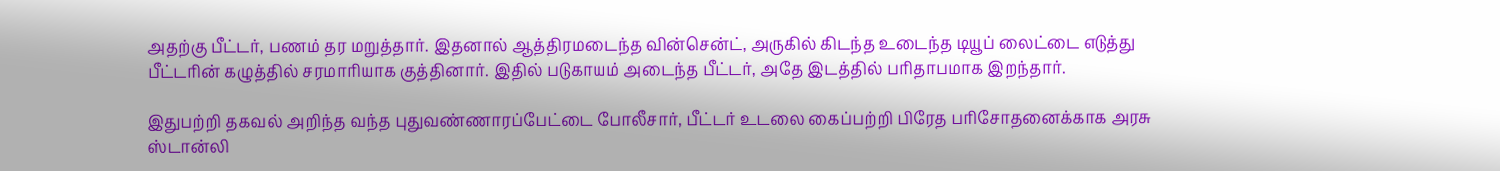அதற்கு பீட்டர், பணம் தர மறுத்தார். இதனால் ஆத்திரமடைந்த வின்சென்ட், அருகில் கிடந்த உடைந்த டியூப் லைட்டை எடுத்து பீட்டரின் கழுத்தில் சரமாரியாக குத்தினார். இதில் படுகாயம் அடைந்த பீட்டர், அதே இடத்தில் பரிதாபமாக இறந்தார்.

இதுபற்றி தகவல் அறிந்த வந்த புதுவண்ணாரப்பேட்டை போலீசார், பீட்டர் உடலை கைப்பற்றி பிரேத பரிசோதனைக்காக அரசு ஸ்டான்லி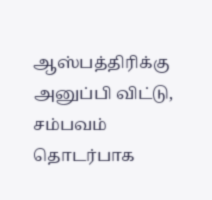ஆஸ்பத்திரிக்கு அனுப்பி விட்டு, சம்பவம் தொடர்பாக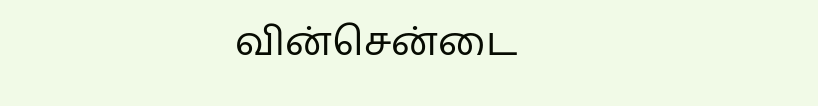வின்சென்டை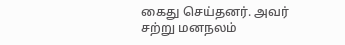கைது செய்தனர். அவர் சற்று மனநலம்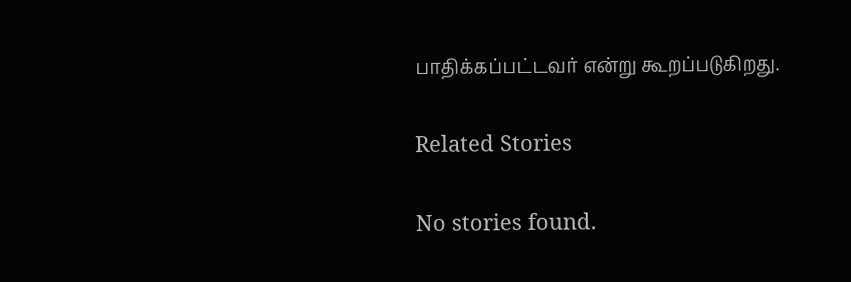பாதிக்கப்பட்டவர் என்று கூறப்படுகிறது.

Related Stories

No stories found.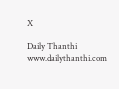X

Daily Thanthi
www.dailythanthi.com